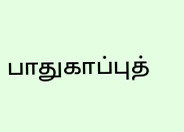பாதுகாப்புத்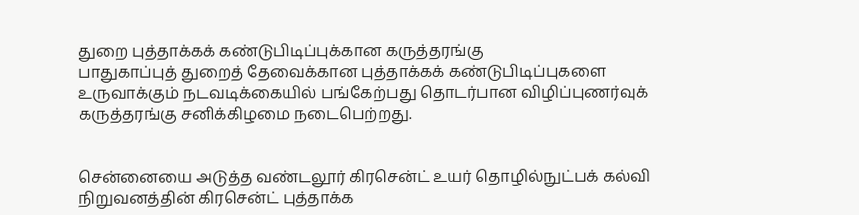துறை புத்தாக்கக் கண்டுபிடிப்புக்கான கருத்தரங்கு
பாதுகாப்புத் துறைத் தேவைக்கான புத்தாக்கக் கண்டுபிடிப்புகளை உருவாக்கும் நடவடிக்கையில் பங்கேற்பது தொடர்பான விழிப்புணர்வுக் கருத்தரங்கு சனிக்கிழமை நடைபெற்றது.


சென்னையை அடுத்த வண்டலூர் கிரசென்ட் உயர் தொழில்நுட்பக் கல்வி நிறுவனத்தின் கிரசென்ட் புத்தாக்க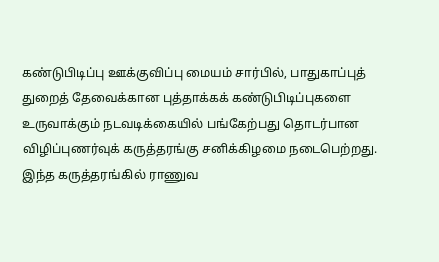கண்டுபிடிப்பு ஊக்குவிப்பு மையம் சார்பில், பாதுகாப்புத் துறைத் தேவைக்கான புத்தாக்கக் கண்டுபிடிப்புகளை உருவாக்கும் நடவடிக்கையில் பங்கேற்பது தொடர்பான விழிப்புணர்வுக் கருத்தரங்கு சனிக்கிழமை நடைபெற்றது.
இந்த கருத்தரங்கில் ராணுவ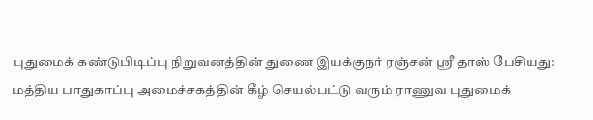புதுமைக் கண்டுபிடிப்பு நிறுவனத்தின் துணை இயக்குநர் ரஞ்சன் ஸ்ரீ தாஸ் பேசியது:
மத்திய பாதுகாப்பு அமைச்சகத்தின் கீழ் செயல்பட்டு வரும் ராணுவ புதுமைக்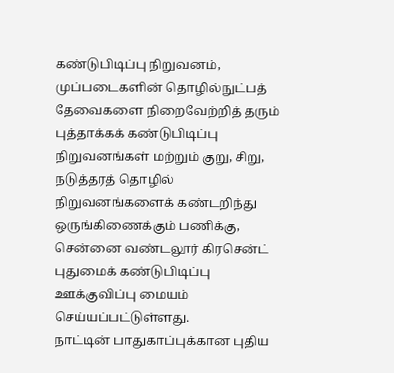கண்டுபிடிப்பு நிறுவனம், முப்படைகளின் தொழில்நுட்பத் தேவைகளை நிறைவேற்றித் தரும் புத்தாக்கக் கண்டுபிடிப்பு நிறுவனங்கள் மற்றும் குறு, சிறு, நடுத்தரத் தொழில் நிறுவனங்களைக் கண்டறிந்து ஒருங்கிணைக்கும் பணிக்கு, சென்னை வண்டலூர் கிரசென்ட் புதுமைக் கண்டுபிடிப்பு ஊக்குவிப்பு மையம் செய்யப்பட்டுள்ளது.
நாட்டின் பாதுகாப்புக்கான புதிய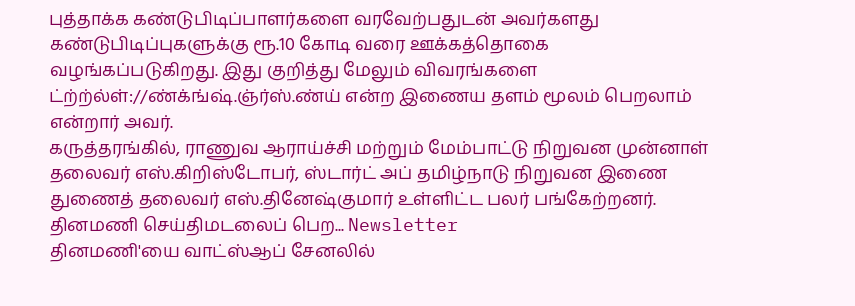புத்தாக்க கண்டுபிடிப்பாளர்களை வரவேற்பதுடன் அவர்களது கண்டுபிடிப்புகளுக்கு ரூ.10 கோடி வரை ஊக்கத்தொகை வழங்கப்படுகிறது. இது குறித்து மேலும் விவரங்களை ட்ற்ற்ல்ள்://ண்க்ங்ஷ்.ஞ்ர்ஸ்.ண்ய் என்ற இணைய தளம் மூலம் பெறலாம் என்றார் அவர்.
கருத்தரங்கில், ராணுவ ஆராய்ச்சி மற்றும் மேம்பாட்டு நிறுவன முன்னாள் தலைவர் எஸ்.கிறிஸ்டோபர், ஸ்டார்ட் அப் தமிழ்நாடு நிறுவன இணை துணைத் தலைவர் எஸ்.தினேஷ்குமார் உள்ளிட்ட பலர் பங்கேற்றனர்.
தினமணி செய்திமடலைப் பெற... Newsletter
தினமணி'யை வாட்ஸ்ஆப் சேனலில்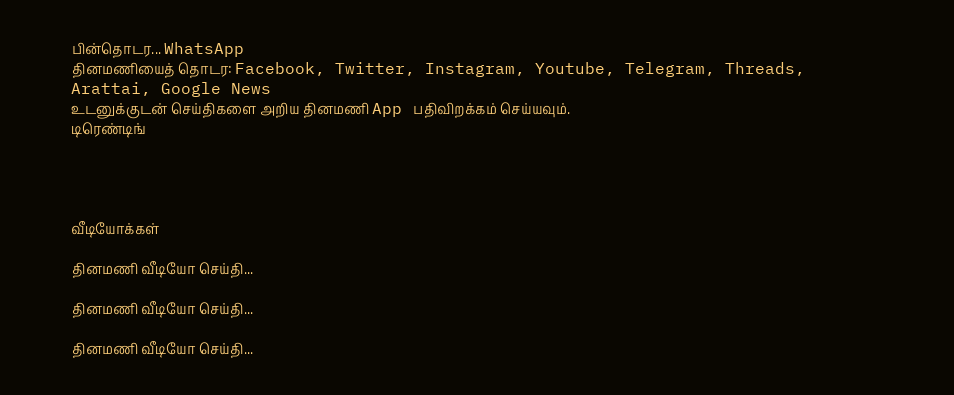பின்தொடர... WhatsApp
தினமணியைத் தொடர: Facebook, Twitter, Instagram, Youtube, Telegram, Threads, Arattai, Google News
உடனுக்குடன் செய்திகளை அறிய தினமணி App பதிவிறக்கம் செய்யவும்.
டிரெண்டிங்




வீடியோக்கள்

தினமணி வீடியோ செய்தி...

தினமணி வீடியோ செய்தி...

தினமணி வீடியோ செய்தி...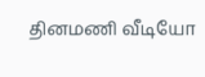தினமணி வீடியோ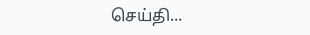செய்தி...